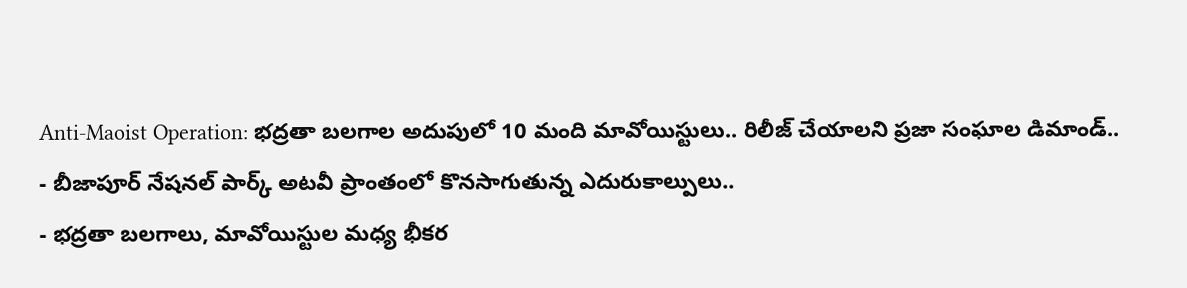Anti-Maoist Operation: భద్రతా బలగాల అదుపులో 10 మంది మావోయిస్టులు.. రిలీజ్ చేయాలని ప్రజా సంఘాల డిమాండ్..
- బీజాపూర్ నేషనల్ పార్క్ అటవీ ప్రాంతంలో కొనసాగుతున్న ఎదురుకాల్పులు..
- భద్రతా బలగాలు, మావోయిస్టుల మధ్య భీకర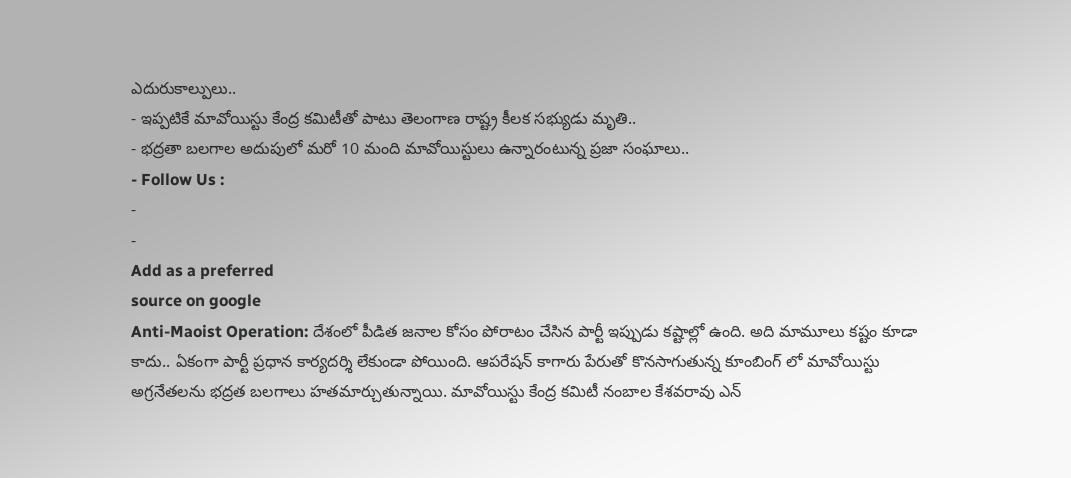ఎదురుకాల్పులు..
- ఇప్పటికే మావోయిస్టు కేంద్ర కమిటీతో పాటు తెలంగాణ రాష్ట్ర కీలక సభ్యుడు మృతి..
- భద్రతా బలగాల అదుపులో మరో 10 మంది మావోయిస్టులు ఉన్నారంటున్న ప్రజా సంఘాలు..
- Follow Us :
-
-
Add as a preferred
source on google
Anti-Maoist Operation: దేశంలో పీడిత జనాల కోసం పోరాటం చేసిన పార్టీ ఇప్పుడు కష్టాల్లో ఉంది. అది మామూలు కష్టం కూడా కాదు.. ఏకంగా పార్టీ ప్రధాన కార్యదర్శి లేకుండా పోయింది. ఆపరేషన్ కాగారు పేరుతో కొనసాగుతున్న కూంబింగ్ లో మావోయిస్టు అగ్రనేతలను భద్రత బలగాలు హతమార్చుతున్నాయి. మావోయిస్టు కేంద్ర కమిటీ నంబాల కేశవరావు ఎన్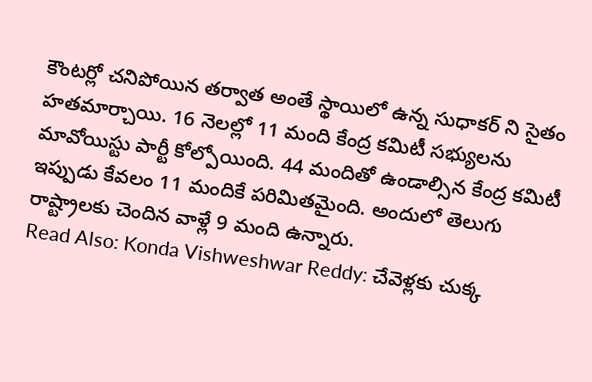కౌంటర్లో చనిపోయిన తర్వాత అంతే స్థాయిలో ఉన్న సుధాకర్ ని సైతం హతమార్చాయి. 16 నెలల్లో 11 మంది కేంద్ర కమిటీ సభ్యులను మావోయిస్టు పార్టీ కోల్పోయింది. 44 మందితో ఉండాల్సిన కేంద్ర కమిటీ ఇప్పుడు కేవలం 11 మందికే పరిమితమైంది. అందులో తెలుగు రాష్ట్రాలకు చెందిన వాళ్లే 9 మంది ఉన్నారు.
Read Also: Konda Vishweshwar Reddy: చేవెళ్లకు చుక్క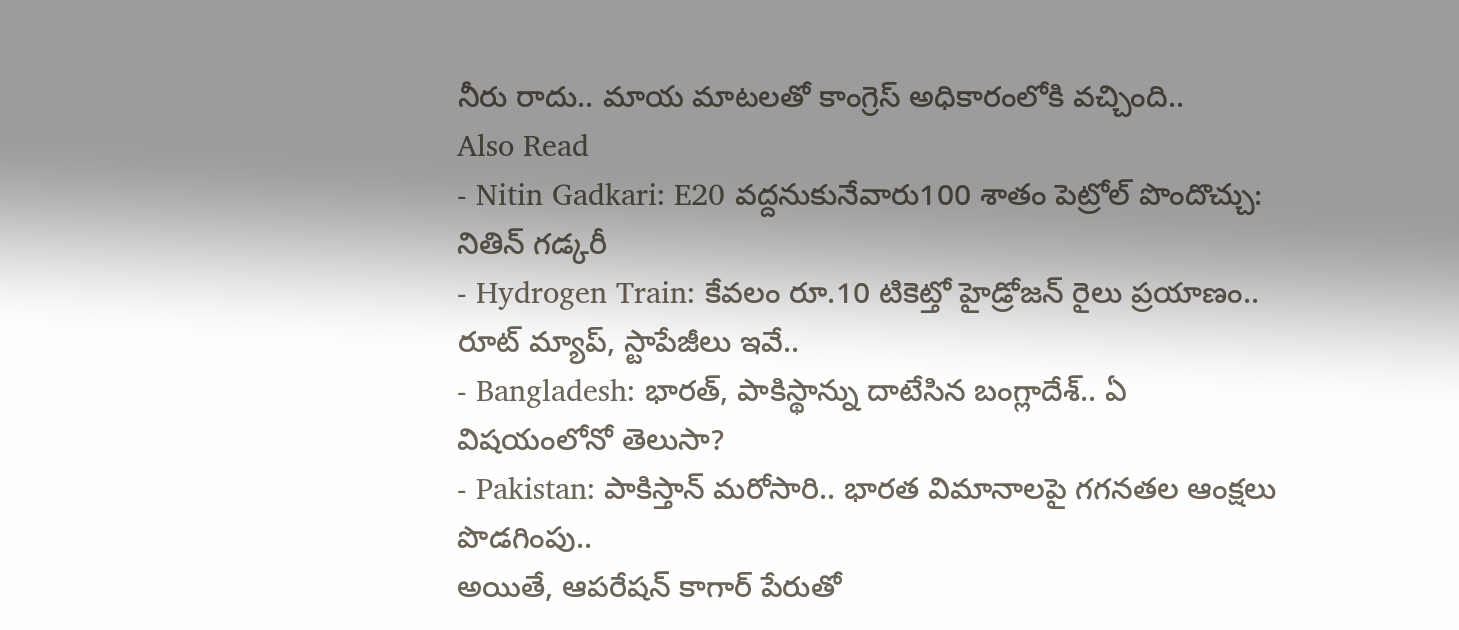నీరు రాదు.. మాయ మాటలతో కాంగ్రెస్ అధికారంలోకి వచ్చింది..
Also Read
- Nitin Gadkari: E20 వద్దనుకునేవారు100 శాతం పెట్రోల్ పొందొచ్చు: నితిన్ గడ్కరీ
- Hydrogen Train: కేవలం రూ.10 టికెట్తో హైడ్రోజన్ రైలు ప్రయాణం.. రూట్ మ్యాప్, స్టాపేజీలు ఇవే..
- Bangladesh: భారత్, పాకిస్థాన్ను దాటేసిన బంగ్లాదేశ్.. ఏ విషయంలోనో తెలుసా?
- Pakistan: పాకిస్తాన్ మరోసారి.. భారత విమానాలపై గగనతల ఆంక్షలు పొడగింపు..
అయితే, ఆపరేషన్ కాగార్ పేరుతో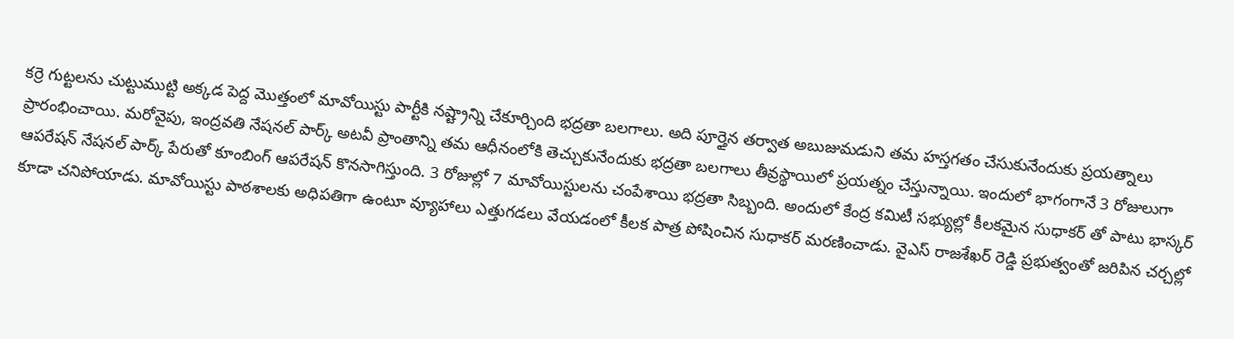కర్రె గుట్టలను చుట్టుముట్టి అక్కడ పెద్ద మొత్తంలో మావోయిస్టు పార్టీకి నష్ట్రాన్ని చేకూర్చింది భద్రతా బలగాలు. అది పూర్తైన తర్వాత అబుజుమడుని తమ హస్తగతం చేసుకునేందుకు ప్రయత్నాలు ప్రారంభించాయి. మరోవైపు, ఇంద్రవతి నేషనల్ పార్క్ అటవీ ప్రాంతాన్ని తమ ఆధీనంలోకి తెచ్చుకునేందుకు భద్రతా బలగాలు తీవ్రస్థాయిలో ప్రయత్నం చేస్తున్నాయి. ఇందులో భాగంగానే 3 రోజులుగా ఆపరేషన్ నేషనల్ పార్క్ పేరుతో కూంబింగ్ ఆపరేషన్ కొనసాగిస్తుంది. 3 రోజుల్లో 7 మావోయిస్టులను చంపేశాయి భద్రతా సిబ్బంది. అందులో కేంద్ర కమిటీ సభ్యుల్లో కీలకమైన సుధాకర్ తో పాటు భాస్కర్ కూడా చనిపోయాడు. మావోయిస్టు పాఠశాలకు అధిపతిగా ఉంటూ వ్యూహాలు ఎత్తుగడలు వేయడంలో కీలక పాత్ర పోషించిన సుధాకర్ మరణించాడు. వైఎస్ రాజశేఖర్ రెడ్డి ప్రభుత్వంతో జరిపిన చర్చల్లో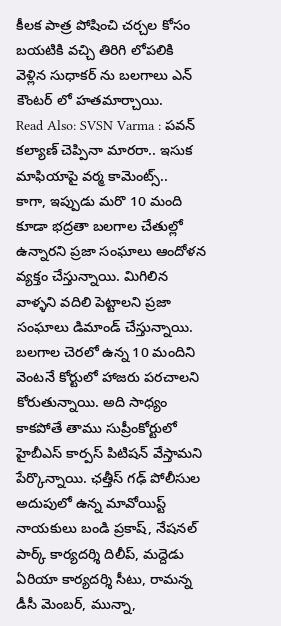కీలక పాత్ర పోషించి చర్చల కోసం బయటికి వచ్చి తిరిగి లోపలికి వెళ్లిన సుధాకర్ ను బలగాలు ఎన్ కౌంటర్ లో హతమార్చాయి.
Read Also: SVSN Varma : పవన్ కల్యాణ్ చెప్పినా మారరా.. ఇసుక మాఫియాపై వర్మ కామెంట్స్..
కాగా, ఇప్పుడు మరొ 10 మంది కూడా భద్రతా బలగాల చేతుల్లో ఉన్నారని ప్రజా సంఘాలు ఆందోళన వ్యక్తం చేస్తున్నాయి. మిగిలిన వాళ్ళని వదిలి పెట్టాలని ప్రజా సంఘాలు డిమాండ్ చేస్తున్నాయి. బలగాల చెరలో ఉన్న 10 మందిని వెంటనే కోర్టులో హాజరు పరచాలని కోరుతున్నాయి. అది సాధ్యం కాకపోతే తాము సుప్రీంకోర్టులో హైబీఎస్ కార్పస్ పిటిషన్ వేస్తామని పేర్కొన్నాయి. ఛత్తీస్ గఢ్ పోలీసుల అదుపులో ఉన్న మావోయిస్ట్ నాయకులు బండి ప్రకాష్, నేషనల్ పార్క్ కార్యదర్శి దిలీప్, మద్దెడు ఏరియా కార్యదర్శి సీటు, రామన్న డీసీ మెంబర్, మున్నా,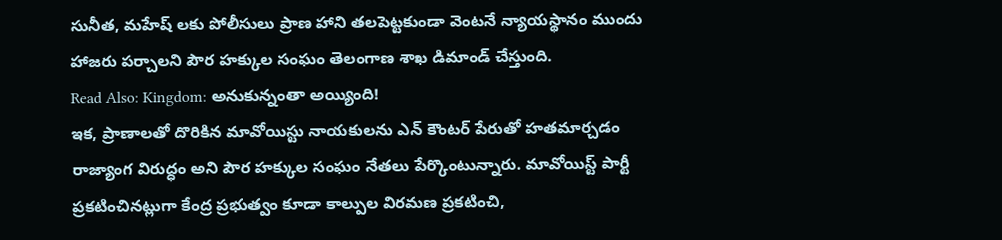సునీత, మహేష్ లకు పోలీసులు ప్రాణ హాని తలపెట్టకుండా వెంటనే న్యాయస్థానం ముందు హాజరు పర్చాలని పౌర హక్కుల సంఘం తెలంగాణ శాఖ డిమాండ్ చేస్తుంది.
Read Also: Kingdom: అనుకున్నంతా అయ్యింది!
ఇక, ప్రాణాలతో దొరికిన మావోయిస్టు నాయకులను ఎన్ కౌంటర్ పేరుతో హతమార్చడం రాజ్యాంగ విరుద్ధం అని పౌర హక్కుల సంఘం నేతలు పేర్కొంటున్నారు. మావోయిస్ట్ పార్టీ ప్రకటించినట్లుగా కేంద్ర ప్రభుత్వం కూడా కాల్పుల విరమణ ప్రకటించి,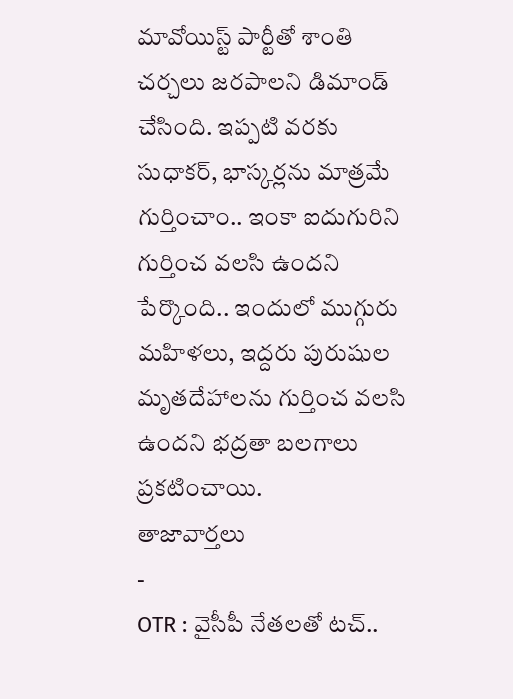మావోయిస్ట్ పార్టీతో శాంతి చర్చలు జరపాలని డిమాండ్ చేసింది. ఇప్పటి వరకు సుధాకర్, భాస్కర్లను మాత్రమే గుర్తించాం.. ఇంకా ఐదుగురిని గుర్తించ వలసి ఉందని పేర్కొంది.. ఇందులో ముగ్గురు మహిళలు, ఇద్దరు పురుషుల మృతదేహాలను గుర్తించ వలసి ఉందని భద్రతా బలగాలు ప్రకటించాయి.
తాజావార్తలు
-
OTR : వైసీపీ నేతలతో టచ్..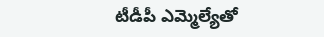టీడీపీ ఎమ్మెల్యేతో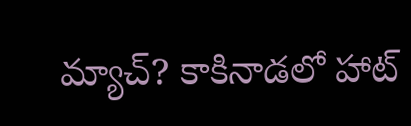మ్యాచ్? కాకినాడలో హాట్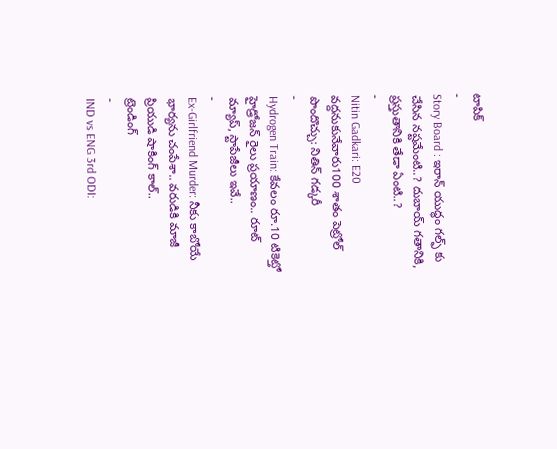టాపిక్
-
Story Board : ఇరాన్ యుద్ధం గల్ఫ్ కు చేసిన నష్టమేంటి..? దుబాయ్ గతానికి, ప్రస్తుతానికి తేడా ఏంటి..?
-
Nitin Gadkari: E20 వద్దనుకునేవారు100 శాతం పెట్రోల్ పొందొచ్చు: నితిన్ గడ్కరీ
-
Hydrogen Train: కేవలం రూ.10 టికెట్తో హైడ్రోజన్ రైలు ప్రయాణం.. రూట్ మ్యాప్, స్టాపేజీలు ఇవే..
-
Ex-Girlfriend Murder: నీకు కాబోయే భార్యను చంపేశా.. వరుడికి మాజీ ప్రియుడి షాకింగ్ కాల్..
ట్రెండింగ్
-
IND vs ENG 3rd ODI: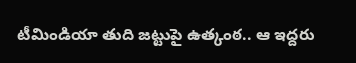టీమిండియా తుది జట్టుపై ఉత్కంఠ.. ఆ ఇద్దరు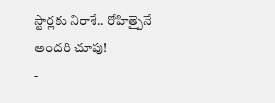స్టార్లకు నిరాశే.. రోహిత్పైనే అందరి చూపు!
-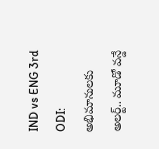IND vs ENG 3rd ODI: అభిమానులకు అలర్ట్.. మూడో వన్డే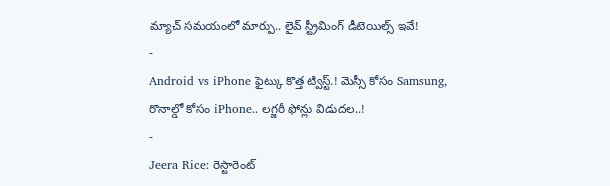మ్యాచ్ సమయంలో మార్పు.. లైవ్ స్ట్రీమింగ్ డీటెయిల్స్ ఇవే!
-
Android vs iPhone ఫైట్కు కొత్త ట్విస్ట్.! మెస్సీ కోసం Samsung, రొనాల్డో కోసం iPhone.. లగ్జరీ ఫోన్లు విడుదల..!
-
Jeera Rice: రెస్టారెంట్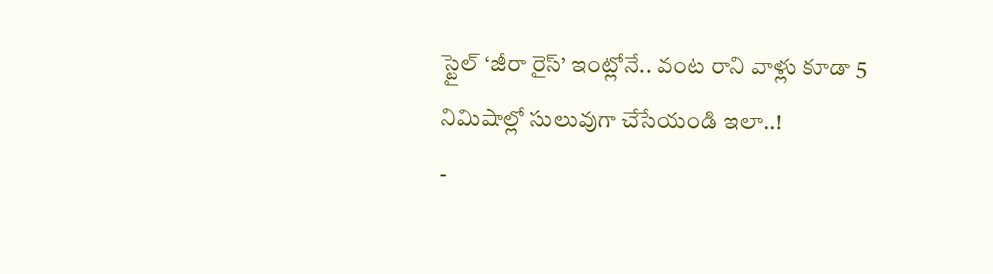స్టైల్ ‘జీరా రైస్’ ఇంట్లోనే.. వంట రాని వాళ్లు కూడా 5 నిమిషాల్లో సులువుగా చేసేయండి ఇలా..!
-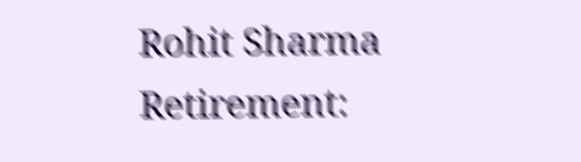Rohit Sharma Retirement: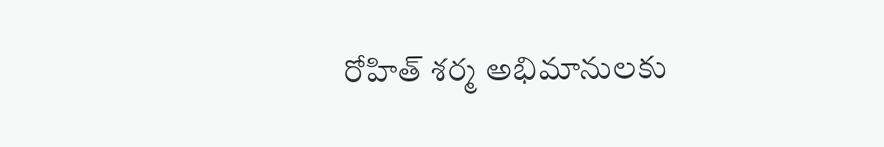రోహిత్ శర్మ అభిమానులకు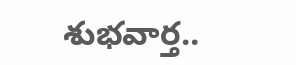శుభవార్త..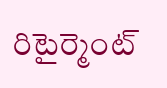రిటైర్మెంట్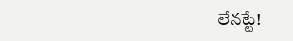లేనట్టే!